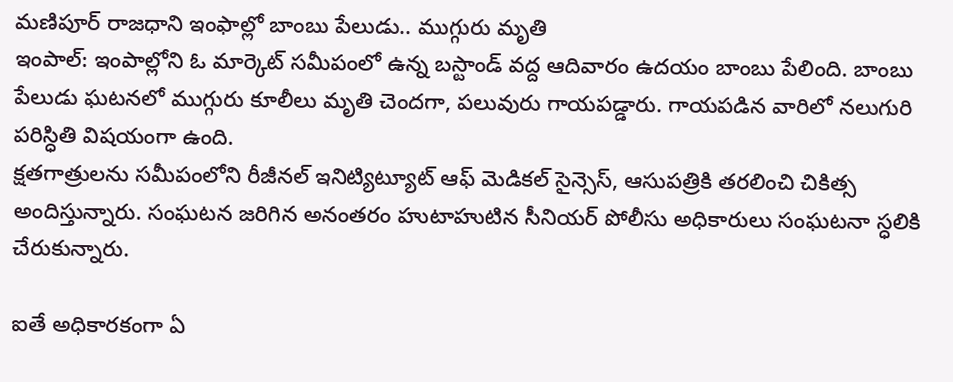మణిపూర్ రాజధాని ఇంఫాల్లో బాంబు పేలుడు.. ముగ్గురు మృతి
ఇంపాల్: ఇంపాల్లోని ఓ మార్కెట్ సమీపంలో ఉన్న బస్టాండ్ వద్ద ఆదివారం ఉదయం బాంబు పేలింది. బాంబు పేలుడు ఘటనలో ముగ్గురు కూలీలు మృతి చెందగా, పలువురు గాయపడ్డారు. గాయపడిన వారిలో నలుగురి పరిస్ధితి విషయంగా ఉంది.
క్షతగాత్రులను సమీపంలోని రీజీనల్ ఇనిట్యిట్యూట్ ఆఫ్ మెడికల్ సైన్సెస్, ఆసుపత్రికి తరలించి చికిత్స అందిస్తున్నారు. సంఘటన జరిగిన అనంతరం హుటాహుటిన సీనియర్ పోలీసు అధికారులు సంఘటనా స్ధలికి చేరుకున్నారు.

ఐతే అధికారకంగా ఏ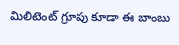మిలిటెంట్ గ్రూపు కూడా ఈ బాంబు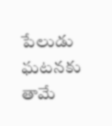పేలుడు ఘటనకు తామే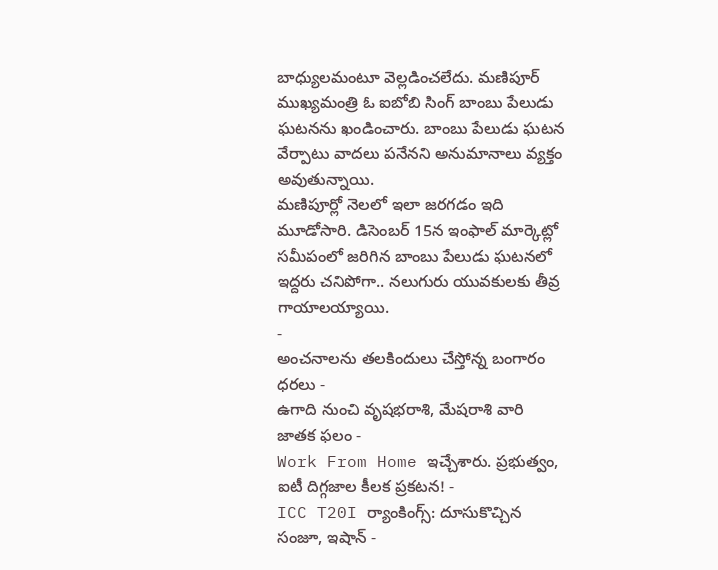బాధ్యులమంటూ వెల్లడించలేదు. మణిపూర్ ముఖ్యమంత్రి ఓ ఐబోబి సింగ్ బాంబు పేలుడు ఘటనను ఖండించారు. బాంబు పేలుడు ఘటన వేర్పాటు వాదలు పనేనని అనుమానాలు వ్యక్తం అవుతున్నాయి.
మణిపూర్లో నెలలో ఇలా జరగడం ఇది మూడోసారి. డిసెంబర్ 15న ఇంఫాల్ మార్కెట్లో సమీపంలో జరిగిన బాంబు పేలుడు ఘటనలో ఇద్దరు చనిపోగా.. నలుగురు యువకులకు తీవ్ర గాయాలయ్యాయి.
-
అంచనాలను తలకిందులు చేస్తోన్న బంగారం ధరలు -
ఉగాది నుంచి వృషభరాశి, మేషరాశి వారి జాతక ఫలం -
Work From Home ఇచ్చేశారు. ప్రభుత్వం, ఐటీ దిగ్గజాల కీలక ప్రకటన! -
ICC T20I ర్యాంకింగ్స్: దూసుకొచ్చిన సంజూ, ఇషాన్ -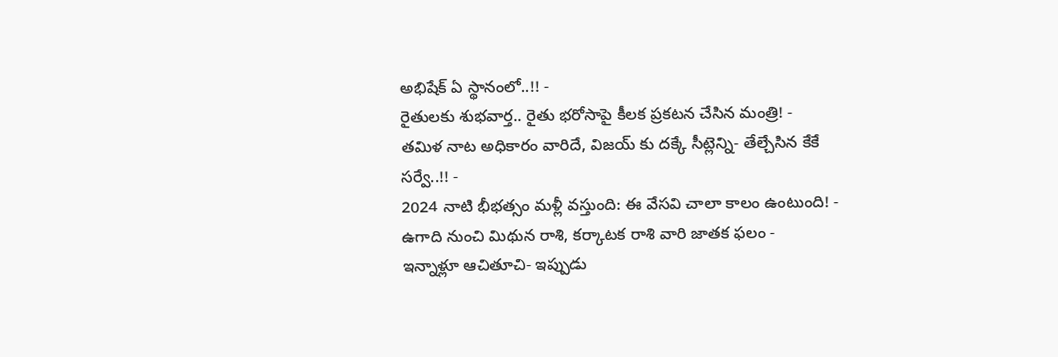అభిషేక్ ఏ స్థానంలో..!! -
రైతులకు శుభవార్త.. రైతు భరోసాపై కీలక ప్రకటన చేసిన మంత్రి! -
తమిళ నాట అధికారం వారిదే, విజయ్ కు దక్కే సీట్లెన్ని- తేల్చేసిన కేకే సర్వే..!! -
2024 నాటి భీభత్సం మళ్లీ వస్తుంది: ఈ వేసవి చాలా కాలం ఉంటుంది! -
ఉగాది నుంచి మిథున రాశి, కర్కాటక రాశి వారి జాతక ఫలం -
ఇన్నాళ్లూ ఆచితూచి- ఇప్పుడు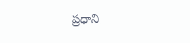ప్రధాని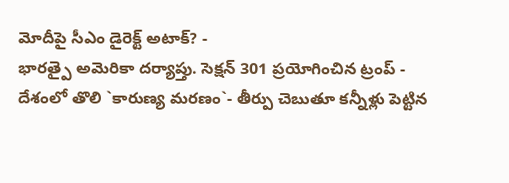మోదీపై సీఎం డైరెక్ట్ అటాక్? -
భారత్పై అమెరికా దర్యాప్తు. సెక్షన్ 301 ప్రయోగించిన ట్రంప్ -
దేశంలో తొలి `కారుణ్య మరణం`- తీర్పు చెబుతూ కన్నీళ్లు పెట్టిన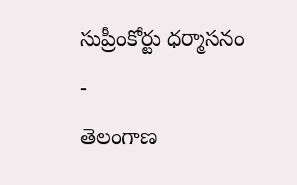సుప్రీంకోర్టు ధర్మాసనం -
తెలంగాణ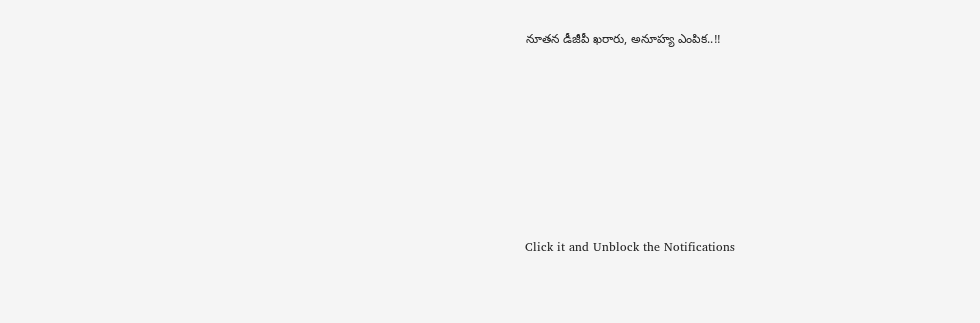నూతన డీజీపీ ఖరారు, అనూహ్య ఎంపిక..!!












Click it and Unblock the Notifications